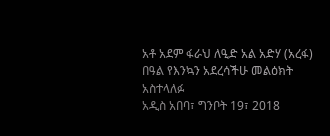አቶ አደም ፋራህ ለዒድ አል አድሃ (አረፋ) በዓል የእንኳን አደረሳችሁ መልዕክት አስተላለፉ
አዲስ አበባ፣ ግንቦት 19፣ 2018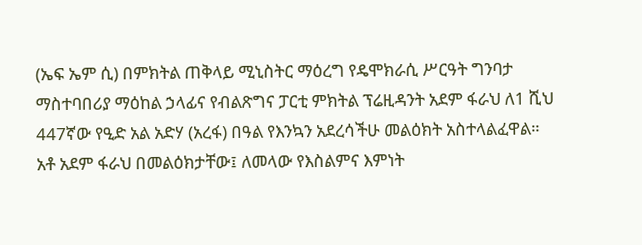(ኤፍ ኤም ሲ) በምክትል ጠቅላይ ሚኒስትር ማዕረግ የዴሞክራሲ ሥርዓት ግንባታ ማስተባበሪያ ማዕከል ኃላፊና የብልጽግና ፓርቲ ምክትል ፕሬዚዳንት አደም ፋራህ ለ1 ሺህ 447ኛው የዒድ አል አድሃ (አረፋ) በዓል የእንኳን አደረሳችሁ መልዕክት አስተላልፈዋል።
አቶ አደም ፋራህ በመልዕክታቸው፤ ለመላው የእስልምና እምነት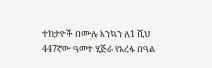ተከታዮች በሙሉ እንኳን ለ1 ሺህ 447ኛው ዓመተ ሂጅራ የአረፋ በዓል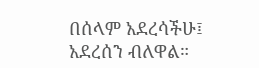በሰላም አደረሳችሁ፤ አደረሰን ብለዋል።